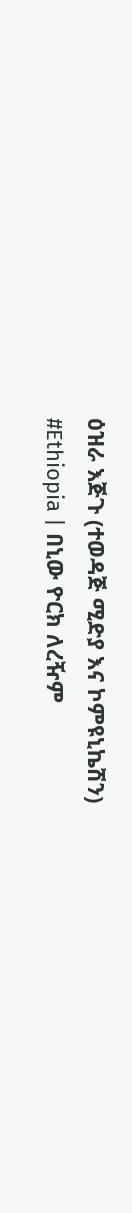ዕዝራ እጅጉ (ተወዳጅ ሚድያ እና ኮምዩኒኬሽን)
#Ethiopia | በኒው ዮርክ ለረዥም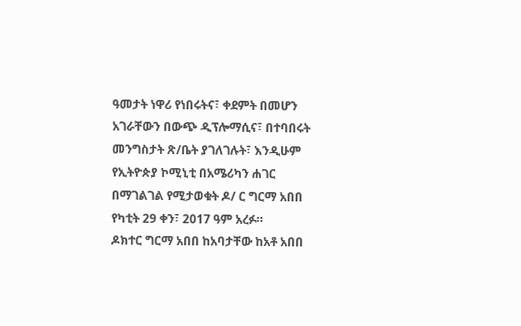ዓመታት ነዋሪ የነበሩትና፣ ቀደምት በመሆን አገራቸውን በውጭ ዲፕሎማሲና፣ በተባበሩት መንግስታት ጽ/ቤት ያገለገሉት፣ እንዲሁም የኢትዮጵያ ኮሚኒቲ በአሜሪካን ሐገር በማገልገል የሚታወቁት ዶ/ ር ግርማ አበበ የካቲት 29 ቀን፣ 2017 ዓም አረፉ።
ዶክተር ግርማ አበበ ከአባታቸው ከአቶ አበበ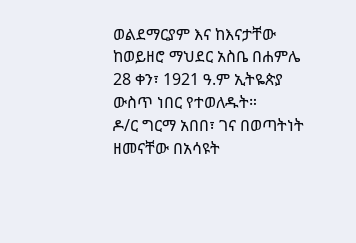ወልደማርያም እና ከእናታቸው ከወይዘሮ ማህደር አስቤ በሐምሌ 28 ቀን፣ 1921 ዓ.ም ኢትዬጵያ ውስጥ ነበር የተወለዱት።
ዶ/ር ግርማ አበበ፣ ገና በወጣትነት ዘመናቸው በአሳዩት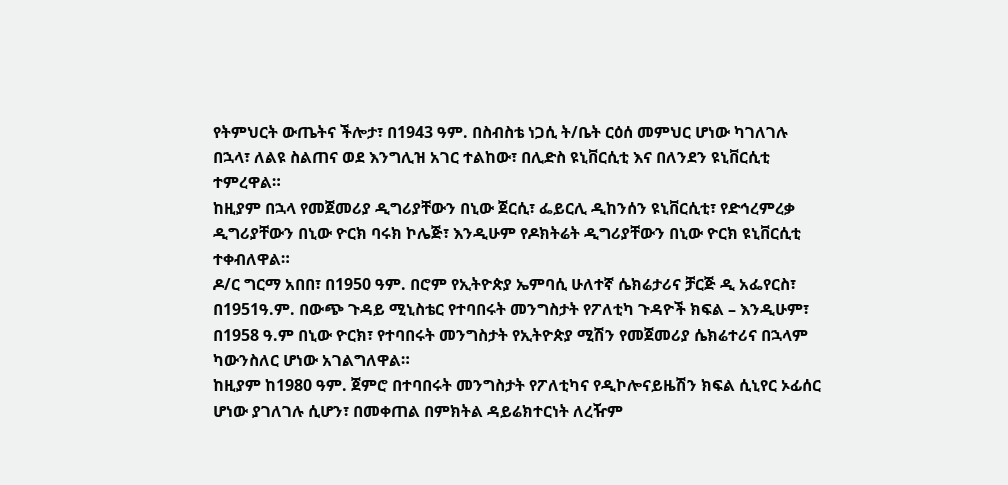የትምህርት ውጤትና ችሎታ፣ በ1943 ዓም. በስብስቴ ነጋሲ ት/ቤት ርዕሰ መምህር ሆነው ካገለገሉ በኋላ፣ ለልዩ ስልጠና ወደ እንግሊዝ አገር ተልከው፣ በሊድስ ዩኒቨርሲቲ እና በለንደን ዩኒቨርሲቲ ተምረዋል።
ከዚያም በኋላ የመጀመሪያ ዲግሪያቸውን በኒው ጀርሲ፣ ፌይርሊ ዲከንሰን ዩኒቨርሲቲ፣ የድኅረምረቃ ዲግሪያቸውን በኒው ዮርክ ባሩክ ኮሌጅ፣ እንዲሁም የዶክትሬት ዲግሪያቸውን በኒው ዮርክ ዩኒቨርሲቲ ተቀብለዋል።
ዶ/ር ግርማ አበበ፣ በ1950 ዓም. በሮም የኢትዮጵያ ኤምባሲ ሁለተኛ ሴክሬታሪና ቻርጅ ዲ አፌየርስ፣ በ1951ዓ.ም. በውጭ ጉዳይ ሚኒስቴር የተባበሩት መንግስታት የፖለቲካ ጉዳዮች ክፍል – እንዲሁም፣ በ1958 ዓ.ም በኒው ዮርክ፣ የተባበሩት መንግስታት የኢትዮጵያ ሚሽን የመጀመሪያ ሴክሬተሪና በኋላም ካውንስለር ሆነው አገልግለዋል።
ከዚያም ከ1980 ዓም. ጀምሮ በተባበሩት መንግስታት የፖለቲካና የዲኮሎናይዜሽን ክፍል ሲኒየር ኦፊሰር ሆነው ያገለገሉ ሲሆን፣ በመቀጠል በምክትል ዳይሬክተርነት ለረዥም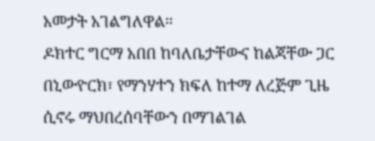አመታት አገልግለዋል።
ዶክተር ግርማ አበበ ከባለቤታቸውና ከልጃቸው ጋር በኒውዮርክ፣ የማንሃተን ክፍለ ከተማ ለረጅም ጊዜ ሲኖሩ ማህበረሰባቸውን በማገልገል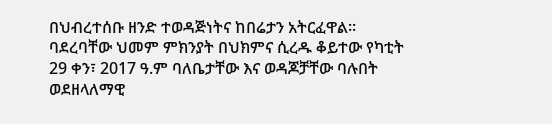በህብረተሰቡ ዘንድ ተወዳጅነትና ከበሬታን አትርፈዋል።
ባደረባቸው ህመም ምክንያት በህክምና ሲረዱ ቆይተው የካቲት 29 ቀን፣ 2017 ዓ.ም ባለቤታቸው እና ወዳጆቻቸው ባሉበት ወደዘላለማዊ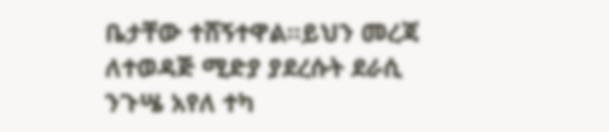ቤታቸው ተሸኝተዋል።ይህን መረጃ ለተወዳጅ ሚድያ ያደረሱት ደራሲ ንጉሤ አየለ ተካ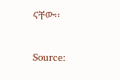ናቸው፡፡


Source: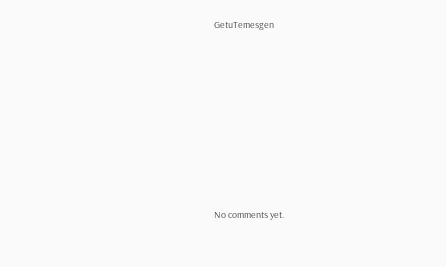GetuTemesgen









No comments yet.